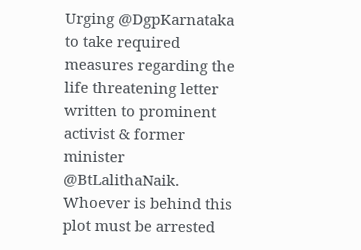Urging @DgpKarnataka to take required measures regarding the life threatening letter written to prominent activist & former minister @BtLalithaNaik. Whoever is behind this plot must be arrested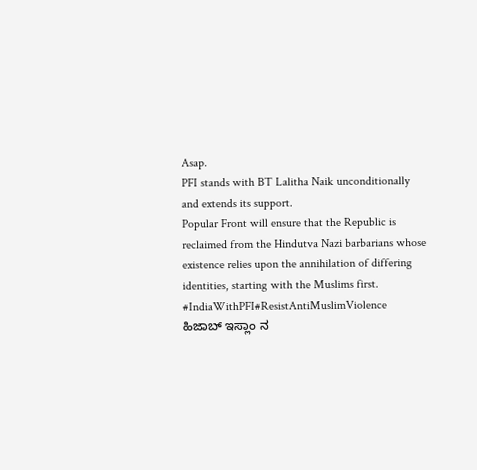Asap.
PFI stands with BT Lalitha Naik unconditionally and extends its support.
Popular Front will ensure that the Republic is reclaimed from the Hindutva Nazi barbarians whose existence relies upon the annihilation of differing identities, starting with the Muslims first. #IndiaWithPFI#ResistAntiMuslimViolence
ಹಿಜಾಬ್ ಇಸ್ಲಾಂ ನ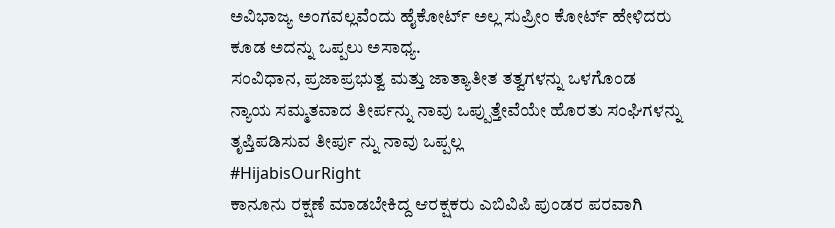ಅವಿಭಾಜ್ಯ ಅಂಗವಲ್ಲವೆಂದು ಹೈಕೋರ್ಟ್ ಅಲ್ಲ ಸುಪ್ರೀಂ ಕೋರ್ಟ್ ಹೇಳಿದರು ಕೂಡ ಅದನ್ನು ಒಪ್ಪಲು ಅಸಾಧ್ಯ.
ಸಂವಿಧಾನ, ಪ್ರಜಾಪ್ರಭುತ್ವ ಮತ್ತು ಜಾತ್ಯಾತೀತ ತತ್ವಗಳನ್ನು ಒಳಗೊಂಡ ನ್ಯಾಯ ಸಮ್ಮತವಾದ ತೀರ್ಪನ್ನು ನಾವು ಒಪ್ಪುತ್ತೇವೆಯೇ ಹೊರತು ಸಂಘಿಗಳನ್ನು ತೃಪ್ತಿಪಡಿಸುವ ತೀರ್ಪು ನ್ನು ನಾವು ಒಪ್ಪಲ್ಲ
#HijabisOurRight
ಕಾನೂನು ರಕ್ಷಣೆ ಮಾಡಬೇಕಿದ್ದ ಆರಕ್ಷಕರು ಎಬಿವಿಪಿ ಪುಂಡರ ಪರವಾಗಿ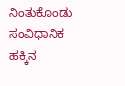ನಿಂತುಕೊಂಡು ಸಂವಿಧಾನಿಕ ಹಕ್ಕಿನ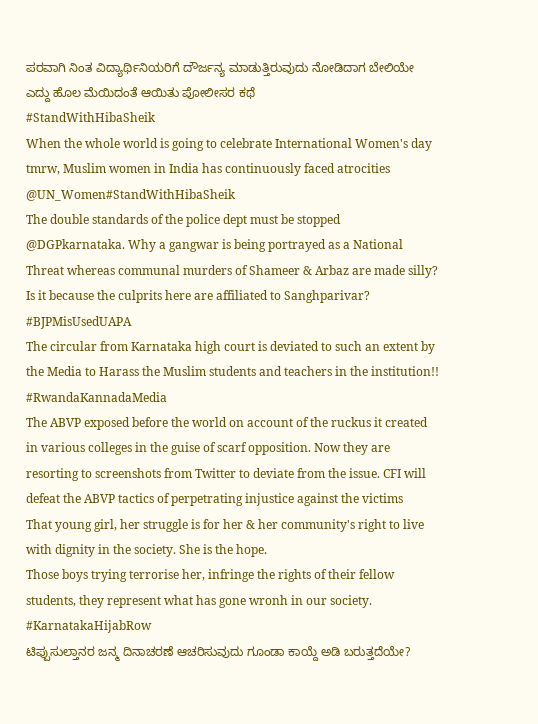ಪರವಾಗಿ ನಿಂತ ವಿದ್ಯಾರ್ಥಿನಿಯರಿಗೆ ದೌರ್ಜನ್ಯ ಮಾಡುತ್ತಿರುವುದು ನೋಡಿದಾಗ ಬೇಲಿಯೇ ಎದ್ದು ಹೊಲ ಮೆಯಿದಂತೆ ಆಯಿತು ಪೋಲೀಸರ ಕಥೆ
#StandWithHibaSheik
When the whole world is going to celebrate International Women's day tmrw, Muslim women in India has continuously faced atrocities
@UN_Women#StandWithHibaSheik
The double standards of the police dept must be stopped @DGPkarnataka. Why a gangwar is being portrayed as a National Threat whereas communal murders of Shameer & Arbaz are made silly? Is it because the culprits here are affiliated to Sanghparivar?
#BJPMisUsedUAPA
The circular from Karnataka high court is deviated to such an extent by the Media to Harass the Muslim students and teachers in the institution!!
#RwandaKannadaMedia
The ABVP exposed before the world on account of the ruckus it created in various colleges in the guise of scarf opposition. Now they are resorting to screenshots from Twitter to deviate from the issue. CFI will defeat the ABVP tactics of perpetrating injustice against the victims
That young girl, her struggle is for her & her community's right to live with dignity in the society. She is the hope.
Those boys trying terrorise her, infringe the rights of their fellow students, they represent what has gone wronh in our society.
#KarnatakaHijabRow
ಟಿಪ್ಪುಸುಲ್ತಾನರ ಜನ್ಮ ದಿನಾಚರಣೆ ಆಚರಿಸುವುದು ಗೂಂಡಾ ಕಾಯ್ದೆ ಅಡಿ ಬರುತ್ತದೆಯೇ?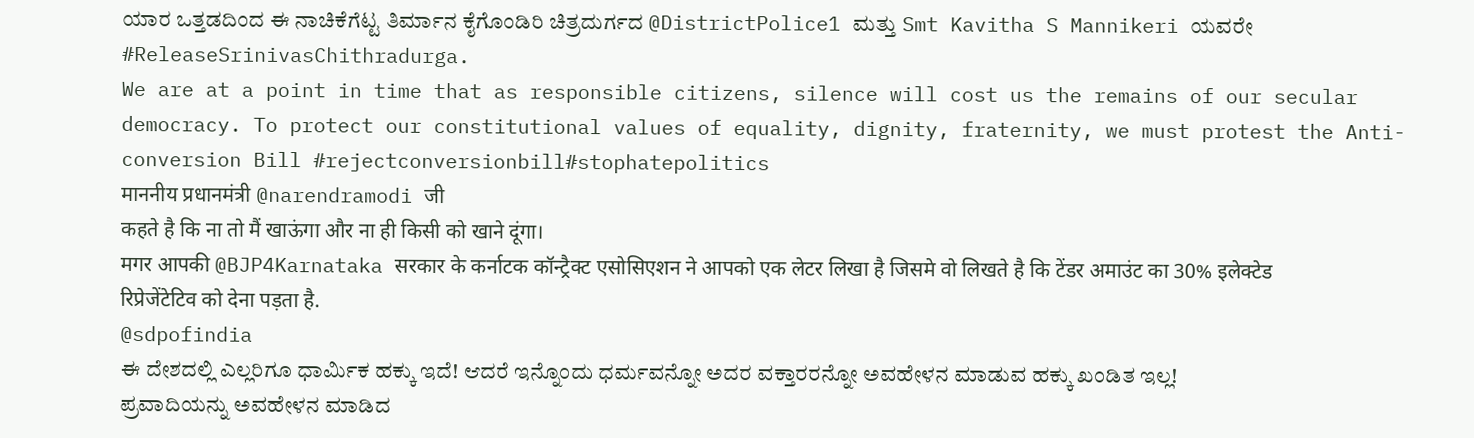ಯಾರ ಒತ್ತಡದಿಂದ ಈ ನಾಚಿಕೆಗೆಟ್ಟ ತಿರ್ಮಾನ ಕೈಗೊಂಡಿರಿ ಚಿತ್ರದುರ್ಗದ @DistrictPolice1 ಮತ್ತು Smt Kavitha S Mannikeri ಯವರೇ
#ReleaseSrinivasChithradurga.
We are at a point in time that as responsible citizens, silence will cost us the remains of our secular democracy. To protect our constitutional values of equality, dignity, fraternity, we must protest the Anti-conversion Bill #rejectconversionbill#stophatepolitics
माननीय प्रधानमंत्री @narendramodi जी
कहते है कि ना तो मैं खाऊंगा और ना ही किसी को खाने दूंगा।
मगर आपकी @BJP4Karnataka सरकार के कर्नाटक कॉन्ट्रैक्ट एसोसिएशन ने आपको एक लेटर लिखा है जिसमे वो लिखते है कि टेंडर अमाउंट का 30% इलेक्टेड रिप्रेजेंटेटिव को देना पड़ता है.
@sdpofindia
ಈ ದೇಶದಲ್ಲಿ ಎಲ್ಲರಿಗೂ ಧಾರ್ಮಿಕ ಹಕ್ಕು ಇದೆ! ಆದರೆ ಇನ್ನೊಂದು ಧರ್ಮವನ್ನೋ ಅದರ ವಕ್ತಾರರನ್ನೋ ಅವಹೇಳನ ಮಾಡುವ ಹಕ್ಕು ಖಂಡಿತ ಇಲ್ಲ!
ಪ್ರವಾದಿಯನ್ನು ಅವಹೇಳನ ಮಾಡಿದ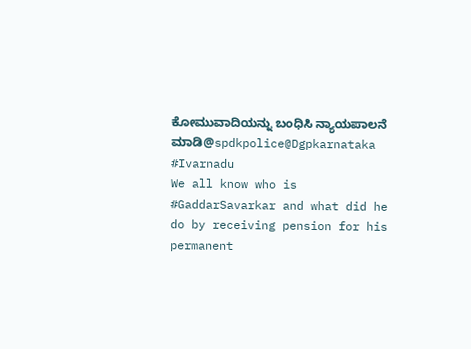ಕೋಮುವಾದಿಯನ್ನು ಬಂಧಿಸಿ ನ್ಯಾಯಪಾಲನೆ ಮಾಡಿ@spdkpolice@Dgpkarnataka
#Ivarnadu
We all know who is #GaddarSavarkar and what did he do by receiving pension for his permanent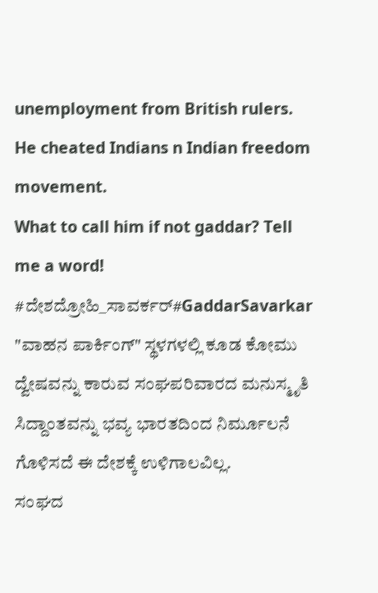unemployment from British rulers. He cheated Indians n Indian freedom movement.
What to call him if not gaddar? Tell me a word!
#ದೇಶದ್ರೋಹಿ_ಸಾವರ್ಕರ್#GaddarSavarkar
"ವಾಹನ ಪಾರ್ಕಿಂಗ್" ಸ್ಥಳಗಳಲ್ಲಿ ಕೂಡ ಕೋಮು ದ್ವೇಷವನ್ನು ಕಾರುವ ಸಂಘಪರಿವಾರದ ಮನುಸ್ಮೃತಿ ಸಿದ್ದಾಂತವನ್ನು ಭವ್ಯ ಭಾರತದಿಂದ ನಿರ್ಮೂಲನೆ ಗೊಳಿಸದೆ ಈ ದೇಶಕ್ಕೆ ಉಳಿಗಾಲವಿಲ್ಲ.
ಸಂಘದ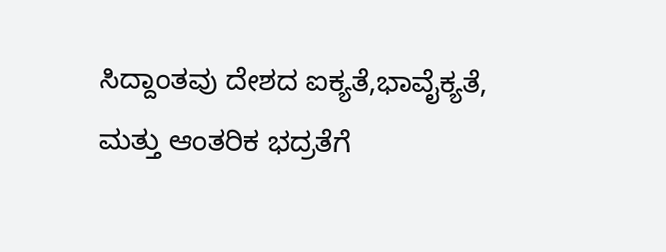ಸಿದ್ದಾಂತವು ದೇಶದ ಐಕ್ಯತೆ,ಭಾವೈಕ್ಯತೆ, ಮತ್ತು ಆಂತರಿಕ ಭದ್ರತೆಗೆ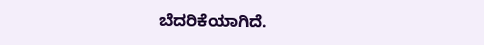ಬೆದರಿಕೆಯಾಗಿದೆ.